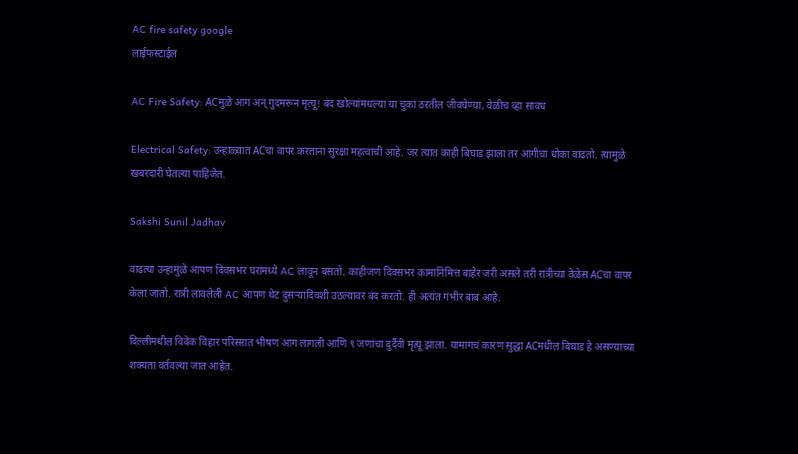AC fire safety google
लाईफस्टाईल

AC Fire Safety: ACमुळे आग अन् गुदमरून मृत्यू! बंद खोल्यांमधल्या या चुका ठरतील जीवघेण्या, वेळीच व्हा सावध

Electrical Safety: उन्हाळ्यात ACचा वापर करताना सुरक्षा महत्वाची आहे. जर त्यात काही बिघाड झाला तर आगीचा धोका वाढतो. त्यामुळे खबरदारी घेतल्या पाहिजेत.

Sakshi Sunil Jadhav

वाढत्या उन्हामुळे आपण दिवसभर घरामध्ये AC लावून बसतो. काहीजण दिवसभर कामानिमित्त बाहेर जरी असले तरी रात्रीच्या वेळेस ACचा वापर केला जातो. रात्री लावलेली AC आपण थेट दुसऱ्यादिवशी उठल्यावर बंद करतो. ही अत्यंत गंभीर बाब आहे.

दिल्लीमधील विवेक विहार परिसरात भीषण आग लागली आणि ९ जणांचा दुर्दैवी मृत्यू झाला. यामागचं कारण सुद्धा ACमधील बिघाड हे असण्याच्या शक्यता वर्तवल्या जात आहेत.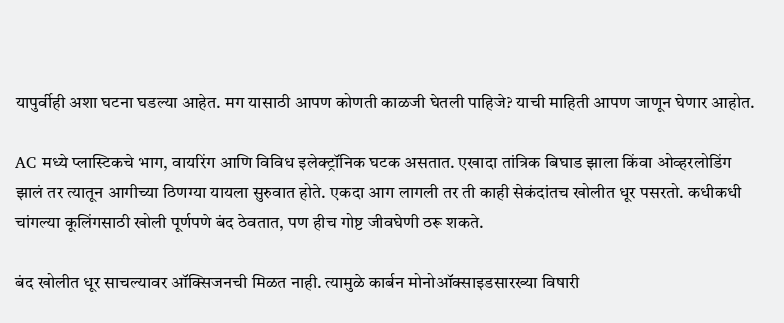यापुर्वीही अशा घटना घडल्या आहेत. मग यासाठी आपण कोणती काळजी घेतली पाहिजे? याची माहिती आपण जाणून घेणार आहोत.

AC मध्ये प्लास्टिकचे भाग, वायरिंग आणि विविध इलेक्ट्रॉनिक घटक असतात. एखादा तांत्रिक बिघाड झाला किंवा ओव्हरलोडिंग झालं तर त्यातून आगीच्या ठिणग्या यायला सुरुवात होते. एकदा आग लागली तर ती काही सेकंदांतच खोलीत धूर पसरतो. कधीकधी चांगल्या कूलिंगसाठी खोली पूर्णपणे बंद ठेवतात, पण हीच गोष्ट जीवघेणी ठरू शकते.

बंद खोलीत धूर साचल्यावर ऑक्सिजनची मिळत नाही. त्यामुळे कार्बन मोनोऑक्साइडसारख्या विषारी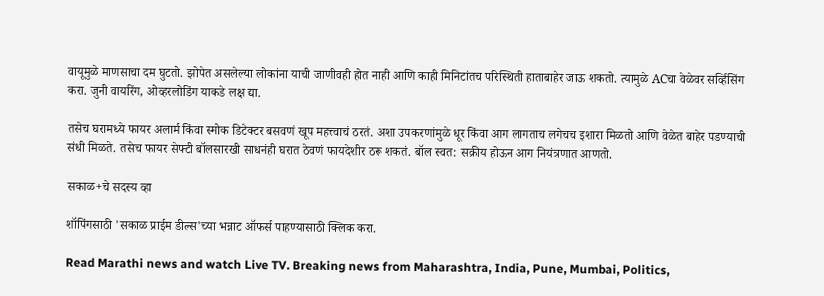वायूमुळे माणसाचा दम घुटतो. झोपेत असलेल्या लोकांना याची जाणीवही होत नाही आणि काही मिनिटांतच परिस्थिती हाताबाहेर जाऊ शकतो. त्यामुळे ACचा वेळेवर सर्व्हिसिंग करा. जुनी वायरिंग, ओव्हरलोडिंग याकडे लक्ष द्या.

तसेच घरामध्ये फायर अलार्म किंवा स्मोक डिटेक्टर बसवणं खूप महत्त्वाचं ठरतं. अशा उपकरणांमुळे धूर किंवा आग लागताच लगेचच इशारा मिळतो आणि वेळेत बाहेर पडण्याची संधी मिळते. तसेच फायर सेफ्टी बॉलसारखी साधनंही घरात ठेवणं फायदेशीर ठरू शकतं. बॉल स्वत: सक्रीय होऊन आग नियंत्रणात आणतो.

सकाळ+चे सदस्य व्हा

शॉपिंगसाठी 'सकाळ प्राईम डील्स'च्या भन्नाट ऑफर्स पाहण्यासाठी क्लिक करा.

Read Marathi news and watch Live TV. Breaking news from Maharashtra, India, Pune, Mumbai, Politics,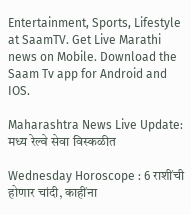Entertainment, Sports, Lifestyle at SaamTV. Get Live Marathi news on Mobile. Download the Saam Tv app for Android and IOS.

Maharashtra News Live Update: मध्य रेल्वे सेवा विस्कळीत

Wednesday Horoscope : 6 राशींची होणार चांदी, काहींना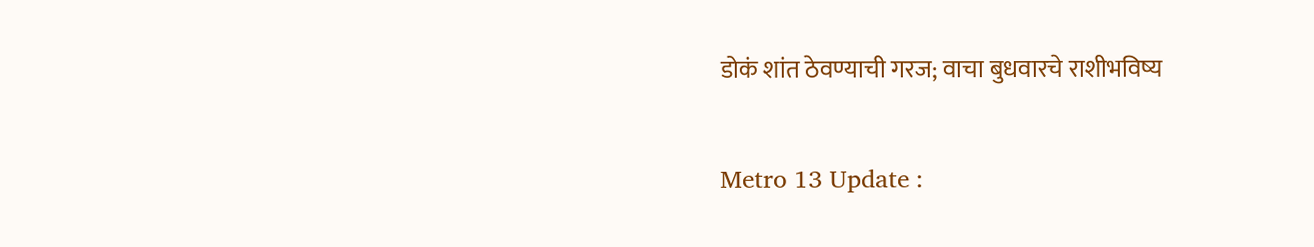डोकं शांत ठेवण्याची गरज; वाचा बुधवारचे राशीभविष्य

Metro 13 Update :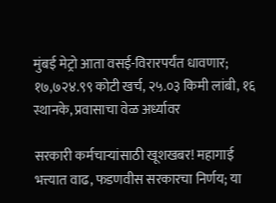मुंबई मेट्रो आता वसई-विरारपर्यंत धावणार; १७,७२४.९९ कोटी खर्च, २५.०३ किमी लांबी, १६ स्थानके, प्रवासाचा वेळ अर्ध्यावर

सरकारी कर्मचाऱ्यांसाठी खूशखबर! महागाई भत्त्यात वाढ, फडणवीस सरकारचा निर्णय; या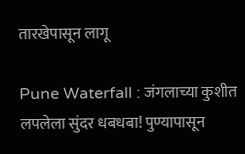तारखेपासून लागू

Pune Waterfall : जंगलाच्या कुशीत लपलेला सुंदर धबधबा! पुण्यापासून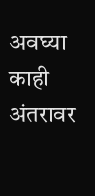अवघ्या काही अंतरावर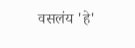वसलंय 'हे'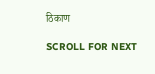ठिकाण

SCROLL FOR NEXT